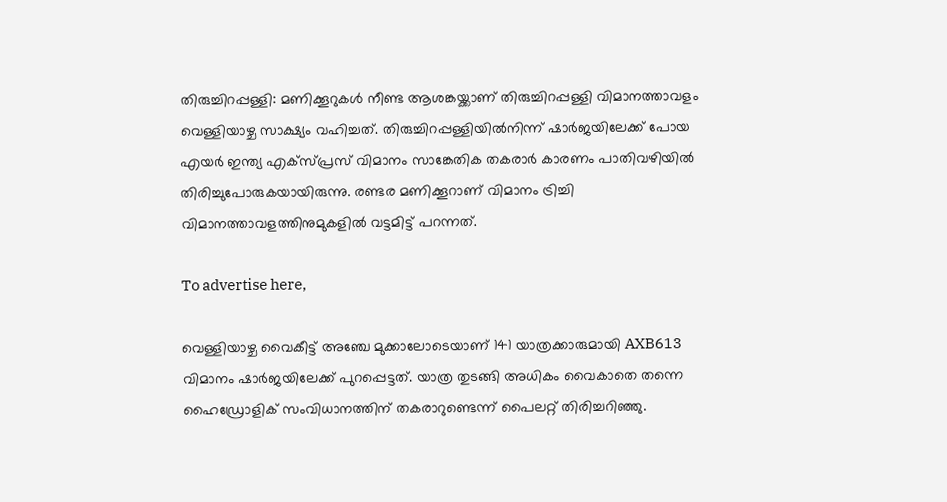തിരുച്ചിറപ്പള്ളി: മണിക്കൂറുകള്‍ നീണ്ട ആശങ്കയ്ക്കാണ് തിരുച്ചിറപ്പള്ളി വിമാനത്താവളം വെള്ളിയാഴ്ച സാക്ഷ്യം വഹിച്ചത്. തിരുച്ചിറപ്പള്ളിയില്‍നിന്ന് ഷാര്‍ജയിലേക്ക് പോയ എയര്‍ ഇന്ത്യ എക്‌സ്പ്രസ് വിമാനം സാങ്കേതിക തകരാര്‍ കാരണം പാതിവഴിയില്‍ തിരിച്ചുപോരുകയായിരുന്നു. രണ്ടര മണിക്കൂറാണ് വിമാനം ട്രിച്ചി വിമാനത്താവളത്തിനുമുകളില്‍ വട്ടമിട്ട് പറന്നത്.

To advertise here,

വെള്ളിയാഴ്ച വൈകീട്ട് അഞ്ചേ മുക്കാലോടെയാണ് 141 യാത്രക്കാരുമായി AXB613 വിമാനം ഷാര്‍ജയിലേക്ക് പുറപ്പെട്ടത്. യാത്ര തുടങ്ങി അധികം വൈകാതെ തന്നെ ഹൈഡ്രോളിക് സംവിധാനത്തിന് തകരാറുണ്ടെന്ന് പൈലറ്റ് തിരിച്ചറിഞ്ഞു.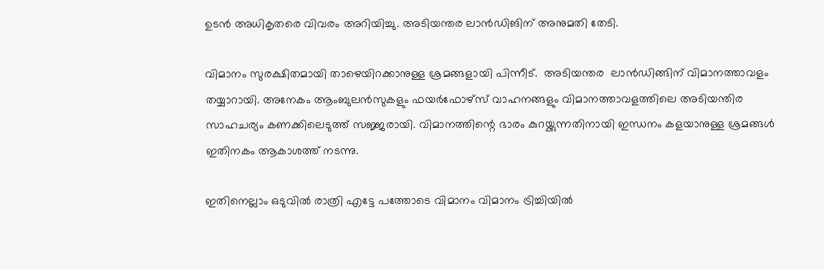ഉടന്‍ അധികൃതരെ വിവരം അറിയിച്ചു. അടിയന്തര ലാന്‍ഡിങിന് അനുമതി തേടി.

വിമാനം സുരക്ഷിതമായി താഴെയിറക്കാനുള്ള ശ്രമങ്ങളായി പിന്നീട്.  അടിയന്തര  ലാന്‍ഡിങ്ങിന് വിമാനത്താവളം തയ്യാറായി. അനേകം ആംബുലന്‍സുകളും ഫയര്‍ഫോഴ്‌സ് വാഹനങ്ങളും വിമാനത്താവളത്തിലെ അടിയന്തിര സാഹചര്യം കണക്കിലെടുത്ത് സജ്ജരായി. വിമാനത്തിന്റെ ഭാരം കുറയ്ക്കുന്നതിനായി ഇന്ധനം കളയാനുള്ള ശ്രമങ്ങള്‍ ഇതിനകം ആകാശത്ത് നടന്നു.

ഇതിനെല്ലാം ഒടുവില്‍ രാത്രി എട്ടേ പത്തോടെ വിമാനം വിമാനം ട്രിച്ചിയില്‍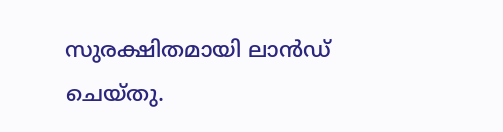സുരക്ഷിതമായി ലാന്‍ഡ് ചെയ്തു.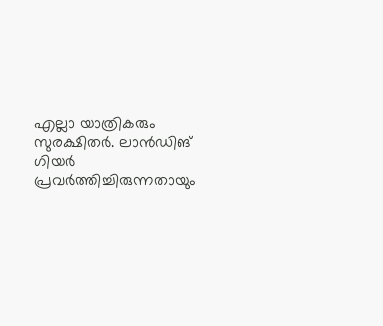എല്ലാ യാത്രികരും സുരക്ഷിതര്‍. ലാന്‍ഡിങ് ഗിയര്‍ പ്രവര്‍ത്തിച്ചിരുന്നതായും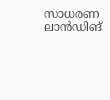സാധരണ ലാന്‍ഡിങ്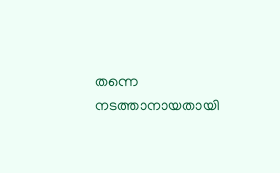തന്നെ നടത്താനായതായി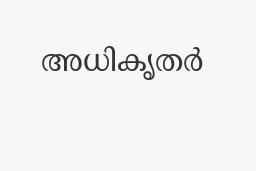അധികൃതര്‍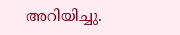അറിയിച്ചു.